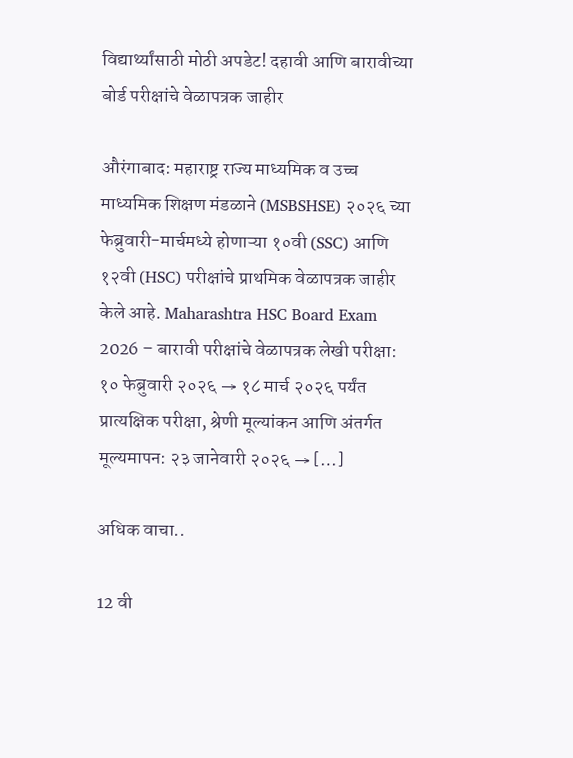विद्यार्थ्यांसाठी मोठी अपडेट! दहावी आणि बारावीच्या बोर्ड परीक्षांचे वेळापत्रक जाहीर

औरंगाबाद: महाराष्ट्र राज्य माध्यमिक व उच्च माध्यमिक शिक्षण मंडळाने (MSBSHSE) २०२६ च्या फेब्रुवारी-मार्चमध्ये होणाऱ्या १०वी (SSC) आणि १२वी (HSC) परीक्षांचे प्राथमिक वेळापत्रक जाहीर केले आहे. Maharashtra HSC Board Exam 2026 – बारावी परीक्षांचे वेळापत्रक लेखी परीक्षा: १० फेब्रुवारी २०२६ → १८ मार्च २०२६ पर्यंत प्रात्यक्षिक परीक्षा, श्रेणी मूल्यांकन आणि अंतर्गत मूल्यमापन: २३ जानेवारी २०२६ → […]

अधिक वाचा..

12 वी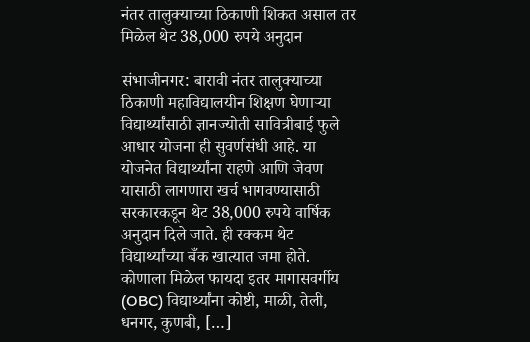नंतर तालुक्याच्या ठिकाणी शिकत असाल तर मिळेल थेट 38,000 रुपये अनुदान

संभाजीनगर: बारावी नंतर तालुक्याच्या ठिकाणी महाविद्यालयीन शिक्षण घेणाऱ्या विद्यार्थ्यांसाठी ज्ञानज्योती सावित्रीबाई फुले आधार योजना ही सुवर्णसंधी आहे. या योजनेत विद्यार्थ्यांना राहणे आणि जेवण यासाठी लागणारा खर्च भागवण्यासाठी सरकारकडून थेट 38,000 रुपये वार्षिक अनुदान दिले जाते. ही रक्कम थेट विद्यार्थ्यांच्या बँक खात्यात जमा होते. कोणाला मिळेल फायदा इतर मागासवर्गीय (OBC) विद्यार्थ्यांना कोष्टी, माळी, तेली, धनगर, कुणबी, […]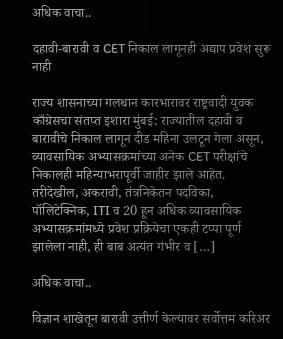अधिक वाचा..

दहावी-बारावी व CET निकाल लागूनही अद्याप प्रवेश सुरू नाही

राज्य शासनाच्या गलथान कारभारावर राष्ट्रवादी युवक काँग्रेसचा संतप्त इशारा मुंबई: राज्यातील दहावी व बारावीचे निकाल लागून दीड महिना उलटून गेला असून, व्यावसायिक अभ्यासक्रमांच्या अनेक CET परीक्षांचे निकालही महिन्याभरापूर्वी जाहीर झाले आहेत. तरीदेखील, अकरावी, तंत्रनिकेतन पदविका, पॉलिटेक्निक, ITI व 20 हून अधिक व्यावसायिक अभ्यासक्रमांमध्ये प्रवेश प्रक्रियेचा एकही टप्पा पूर्ण झालेला नाही, ही बाब अत्यंत गंभीर व […]

अधिक वाचा..

विज्ञान शाखेतून बारावी उत्तीर्ण केल्यावर सर्वोत्तम करिअर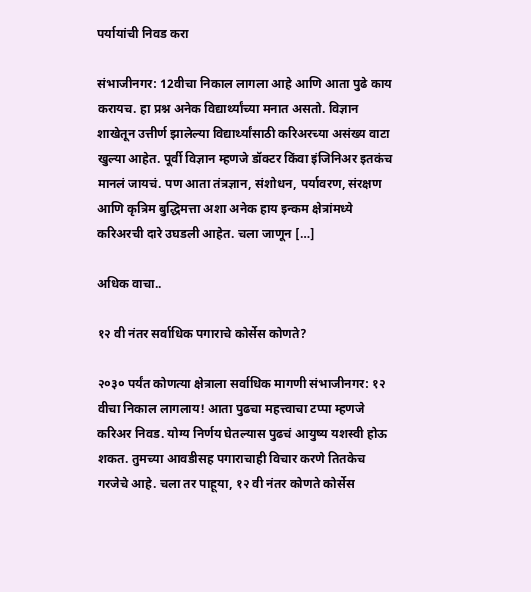पर्यायांची निवड करा

संभाजीनगर: 12वीचा निकाल लागला आहे आणि आता पुढे काय करायच. हा प्रश्न अनेक विद्यार्थ्यांच्या मनात असतो. विज्ञान शाखेतून उत्तीर्ण झालेल्या विद्यार्थ्यांसाठी करिअरच्या असंख्य वाटा खुल्या आहेत. पूर्वी विज्ञान म्हणजे डॉक्टर किंवा इंजिनिअर इतकंच मानलं जायचं. पण आता तंत्रज्ञान, संशोधन, पर्यावरण, संरक्षण आणि कृत्रिम बुद्धिमत्ता अशा अनेक हाय इन्कम क्षेत्रांमध्ये करिअरची दारे उघडली आहेत. चला जाणून […]

अधिक वाचा..

१२ वी नंतर सर्वाधिक पगाराचे कोर्सेस कोणते?

२०३० पर्यंत कोणत्या क्षेत्राला सर्वाधिक मागणी संभाजीनगर: १२ वीचा निकाल लागलाय! आता पुढचा महत्त्वाचा टप्पा म्हणजे करिअर निवड. योग्य निर्णय घेतल्यास पुढचं आयुष्य यशस्वी होऊ शकत. तुमच्या आवडीसह पगाराचाही विचार करणे तितकेच गरजेचे आहे. चला तर पाहूया, १२ वी नंतर कोणते कोर्सेस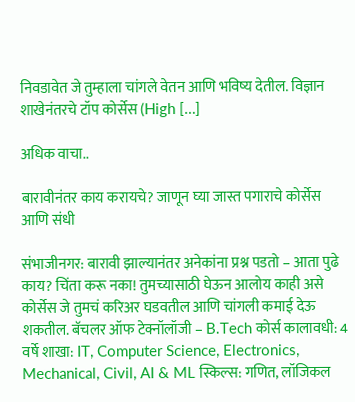निवडावेत जे तुम्हाला चांगले वेतन आणि भविष्य देतील. विज्ञान शाखेनंतरचे टॉप कोर्सेस (High […]

अधिक वाचा..

बारावीनंतर काय करायचे? जाणून घ्या जास्त पगाराचे कोर्सेस आणि संधी

संभाजीनगर: बारावी झाल्यानंतर अनेकांना प्रश्न पडतो – आता पुढे काय? चिंता करू नका! तुमच्यासाठी घेऊन आलोय काही असे कोर्सेस जे तुमचं करिअर घडवतील आणि चांगली कमाई देऊ शकतील. बॅचलर ऑफ टेक्नॉलॉजी – B.Tech कोर्स कालावधी: 4 वर्षे शाखा: IT, Computer Science, Electronics, Mechanical, Civil, AI & ML स्किल्स: गणित, लॉजिकल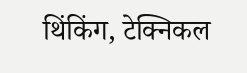थिंकिंग, टेक्निकल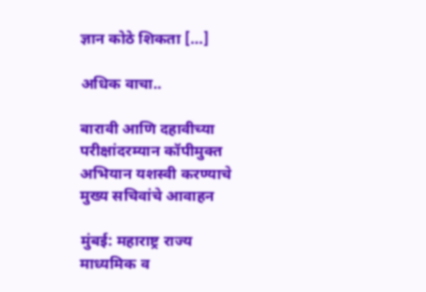ज्ञान कोठे शिकता […]

अधिक वाचा..

बारावी आणि दहावीच्या परीक्षांदरम्यान कॉपीमुक्त अभियान यशस्वी करण्याचे मुख्य सचिवांचे आवाहन

मुंबई: महाराष्ट्र राज्य माध्यमिक व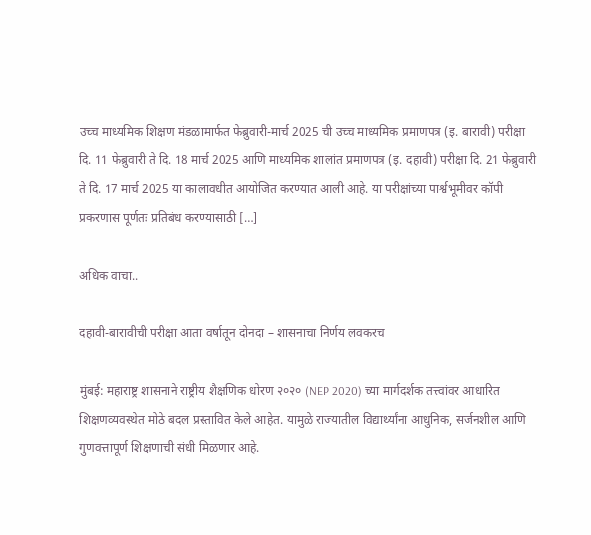उच्च माध्यमिक शिक्षण मंडळामार्फत फेब्रुवारी-मार्च 2025 ची उच्च माध्यमिक प्रमाणपत्र (इ. बारावी) परीक्षा दि. 11 फेब्रुवारी ते दि. 18 मार्च 2025 आणि माध्यमिक शालांत प्रमाणपत्र (इ. दहावी) परीक्षा दि. 21 फेब्रुवारी ते दि. 17 मार्च 2025 या कालावधीत आयोजित करण्यात आली आहे. या परीक्षांच्या पार्श्वभूमीवर कॉपी प्रकरणास पूर्णतः प्रतिबंध करण्यासाठी […]

अधिक वाचा..

दहावी-बारावीची परीक्षा आता वर्षातून दोनदा – शासनाचा निर्णय लवकरच

मुंबई: महाराष्ट्र शासनाने राष्ट्रीय शैक्षणिक धोरण २०२० (NEP 2020) च्या मार्गदर्शक तत्त्वांवर आधारित शिक्षणव्यवस्थेत मोठे बदल प्रस्तावित केले आहेत. यामुळे राज्यातील विद्यार्थ्यांना आधुनिक, सर्जनशील आणि गुणवत्तापूर्ण शिक्षणाची संधी मिळणार आहे.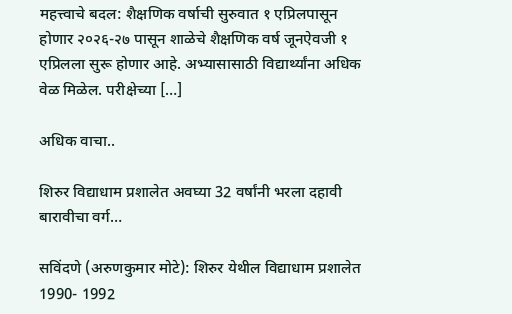महत्त्वाचे बदल: शैक्षणिक वर्षाची सुरुवात १ एप्रिलपासून होणार २०२६-२७ पासून शाळेचे शैक्षणिक वर्ष जूनऐवजी १ एप्रिलला सुरू होणार आहे. अभ्यासासाठी विद्यार्थ्यांना अधिक वेळ मिळेल. परीक्षेच्या […]

अधिक वाचा..

शिरुर विद्याधाम प्रशालेत अवघ्या 32 वर्षांनी भरला दहावी बारावीचा वर्ग…

सविंदणे (अरुणकुमार मोटे): शिरुर येथील विद्याधाम प्रशालेत 1990- 1992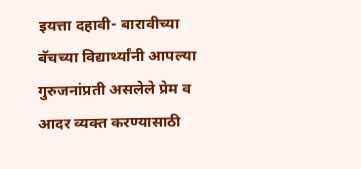इयत्ता दहावी- बारावीच्या बॅचच्या विद्यार्थ्यांनी आपल्या गुरुजनांप्रती असलेले प्रेम व आदर व्यक्त करण्यासाठी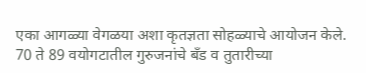एका आगळ्या वेगळया अशा कृतज्ञता सोहळ्याचे आयोजन केले. 70 ते 89 वयोगटातील गुरुजनांचे बँड व तुतारीच्या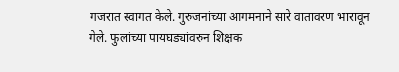गजरात स्वागत केले. गुरुजनांच्या आगमनाने सारे वातावरण भारावून गेले. फुलांच्या पायघड्यांवरुन शिक्षक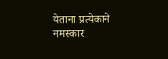येताना प्रत्येकाने नमस्कार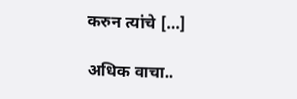करुन त्यांचे […]

अधिक वाचा..